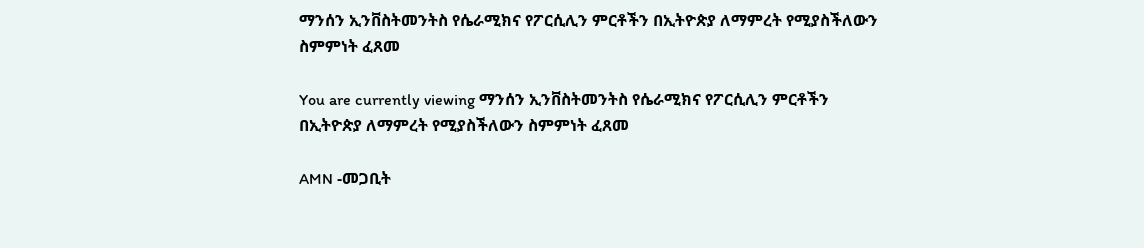ማንሰን ኢንቨስትመንትስ የሴራሚክና የፖርሲሊን ምርቶችን በኢትዮጵያ ለማምረት የሚያስችለውን ስምምነት ፈጸመ

You are currently viewing ማንሰን ኢንቨስትመንትስ የሴራሚክና የፖርሲሊን ምርቶችን በኢትዮጵያ ለማምረት የሚያስችለውን ስምምነት ፈጸመ

AMN -መጋቢት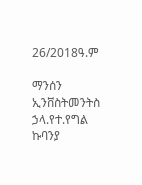26/2018ዓ.ም

ማንሰን ኢንቨስትመንትስ ኃላ.የተ.የግል ኩባንያ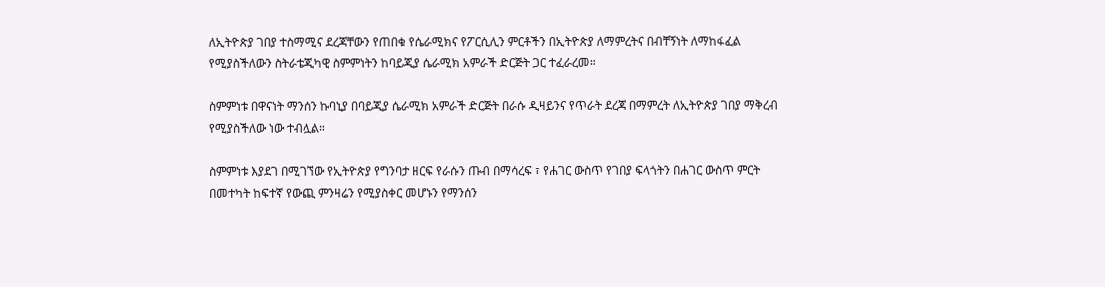ለኢትዮጵያ ገበያ ተስማሚና ደረጃቸውን የጠበቁ የሴራሚክና የፖርሲሊን ምርቶችን በኢትዮጵያ ለማምረትና በብቸኝነት ለማከፋፈል የሚያስችለውን ስትራቴጂካዊ ስምምነትን ከባይጂያ ሴራሚክ አምራች ድርጅት ጋር ተፈራረመ።

ስምምነቱ በዋናነት ማንሰን ኩባኒያ በባይጂያ ሴራሚክ አምራች ድርጅት በራሱ ዲዛይንና የጥራት ደረጃ በማምረት ለኢትዮጵያ ገበያ ማቅረብ የሚያስችለው ነው ተብሏል።

ስምምነቱ እያደገ በሚገኘው የኢትዮጵያ የግንባታ ዘርፍ የራሱን ጡብ በማሳረፍ ፣ የሐገር ውስጥ የገበያ ፍላጎትን በሐገር ውስጥ ምርት በመተካት ከፍተኛ የውጪ ምንዛሬን የሚያስቀር መሆኑን የማንሰን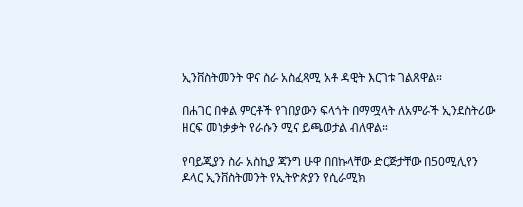ኢንቨስትመንት ዋና ስራ አስፈጻሚ አቶ ዳዊት እርገቱ ገልጸዋል።

በሐገር በቀል ምርቶች የገበያውን ፍላጎት በማሟላት ለአምራች ኢንደስትሪው ዘርፍ መነቃቃት የራሱን ሚና ይጫወታል ብለዋል።

የባይጂያን ስራ አስኪያ ጃንግ ሁዋ በበኩላቸው ድርጅታቸው በ50ሚሊየን ዶላር ኢንቨስትመንት የኢትዮጵያን የሲራሚክ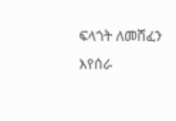ፍላጎት ለመሸፈን እየሰራ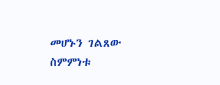መሆኑን ገልጸው ስምምነቱ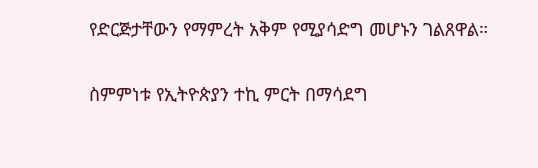የድርጅታቸውን የማምረት አቅም የሚያሳድግ መሆኑን ገልጸዋል።

ስምምነቱ የኢትዮጵያን ተኪ ምርት በማሳደግ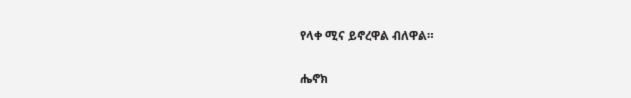የላቀ ሚና ይኖረዋል ብለዋል።

ሔኖክ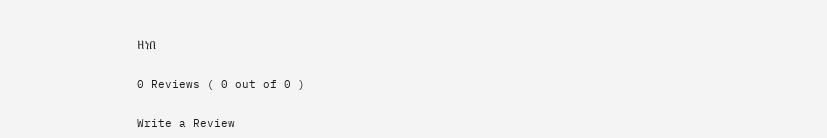ዘነበ

0 Reviews ( 0 out of 0 )

Write a Review